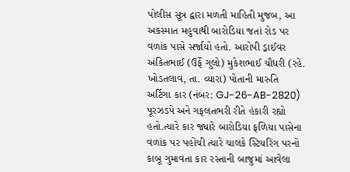પોલીસ સૂત્ર દ્વારા મળતી માહિતી મુજબ, આ અકસ્માત મહુવાથી બારોડિયા જતાં રોડ પર વળાંક પાસે સર્જાયો હતો. આરોપી ડ્રાઈવર અંકિતભાઈ (ઉર્ફે ગુલો) મુકેશભાઈ ચૌધરી (રહે. ખોડતલાવ, તા. વ્યારા) પોતાની મારુતિ અર્ટિગા કાર (નંબર: GJ-26-AB-2820) પૂરઝડપે અને ગફલતભરી રીતે હંકારી રહ્યો હતો.ત્યારે કાર જ્યારે બારોડિયા ફળિયા પાસેના વળાંક પર પહોંચી ત્યારે ચાલકે સ્ટિયરિંગ પરનો કાબૂ ગુમાવતા કાર રસ્તાની બાજુમાં આવેલા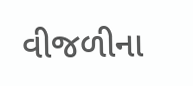વીજળીના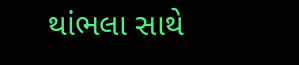થાંભલા સાથે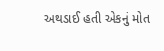અથડાઈ હતી એકનું મોત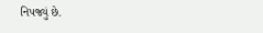નિપજ્યું છે.